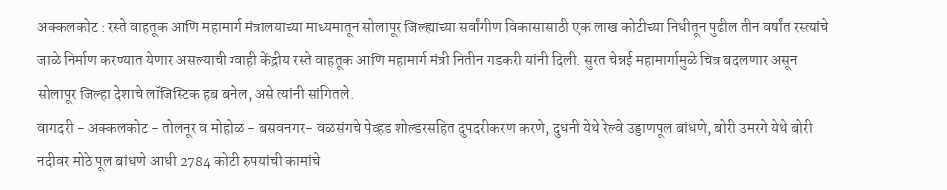अक्कलकोट : रस्ते वाहतूक आणि महामार्ग मंत्रालयाच्या माध्यमातून सोलापूर जिल्ह्याच्या सर्वांगीण विकासासाठी एक लाख कोटीच्या निधीतून पुढील तीन वर्षांत रस्त्यांचे जाळे निर्माण करण्यात येणार असल्याची ग्वाही केंद्रीय रस्ते वाहतूक आणि महामार्ग मंत्री नितीन गडकरी यांनी दिली. सुरत चेन्नई महामार्गामुळे चित्र बदलणार असून सोलापूर जिल्हा देशाचे लॉजिस्टिक हब बनेल, असे त्यांनी सांगितले.
वागदरी - अक्कलकोट - तोलनूर व मोहोळ - बसवनगर- वळसंगचे पेव्हड शोल्डरसहित दुपदरीकरण करणे, दुधनी येथे रेल्वे उड्डाणपूल बांधणे, बोरी उमरगे येथे बोरी नदीवर मोठे पूल बांधणे आधी 2784 कोटी रुपयांची कामांचे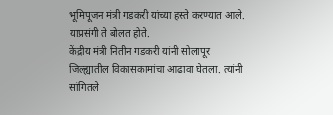भूमिपूजन मंत्री गडकरी यांच्या हस्ते करण्यात आले. याप्रसंगी ते बोलत होते.
केंद्रीय मंत्री नितीन गडकरी यांनी सोलापूर जिल्ह्यातील विकासकामांचा आढावा घेतला. त्यांनी सांगितले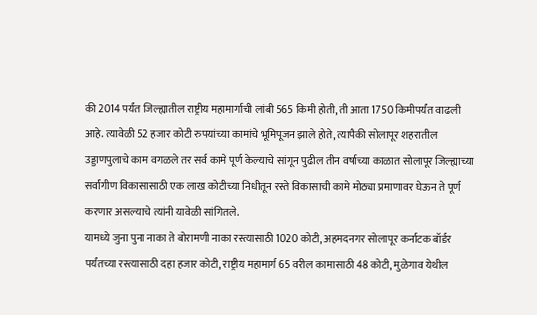की 2014 पर्यंत जिल्ह्यातील राष्ट्रीय महामार्गाची लांबी 565 किमी होती, ती आता 1750 किमीपर्यंत वाढली आहे. त्यावेळी 52 हजार कोटी रुपयांच्या कामांचे भूमिपूजन झाले होते, त्यापैकी सोलापूर शहरातील उड्डाणपुलाचे काम वगळले तर सर्व कामे पूर्ण केल्याचे सांगून पुढील तीन वर्षाच्या काळात सोलापूर जिल्ह्याच्या सर्वांगीण विकासासाठी एक लाख कोटीच्या निधीतून रस्ते विकासाची कामे मोठ्या प्रमाणावर घेऊन ते पूर्ण करणार असल्याचे त्यांनी यावेळी सांगितले.
यामध्ये जुना पुना नाका ते बोरामणी नाका रस्त्यासाठी 1020 कोटी, अहमदनगर सोलापूर कर्नाटक बॉर्डर पर्यंतच्या रस्त्यासाठी दहा हजार कोटी, राष्ट्रीय महामार्ग 65 वरील कामासाठी 48 कोटी, मुळेगाव येथील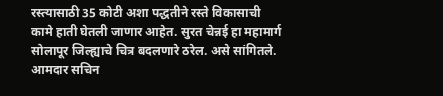रस्त्यासाठी 35 कोटी अशा पद्धतीने रस्ते विकासाची कामे हाती घेतली जाणार आहेत. सुरत चेन्नई हा महामार्ग सोलापूर जिल्ह्याचे चित्र बदलणारे ठरेल. असे सांगितले. आमदार सचिन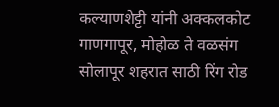कल्याणशेट्टी यांनी अक्कलकोट गाणगापूर, मोहोळ ते वळसंग सोलापूर शहरात साठी रिंग रोड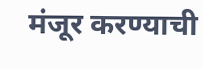मंजूर करण्याची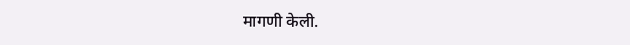मागणी केली.